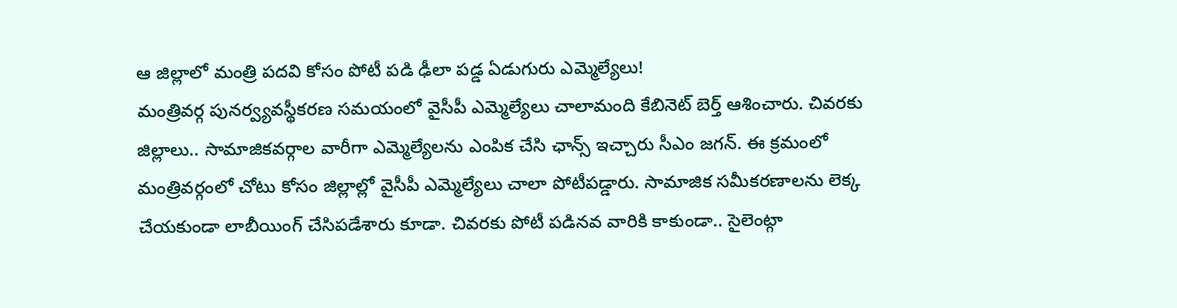ఆ జిల్లాలో మంత్రి పదవి కోసం పోటీ పడి ఢీలా పడ్డ ఏడుగురు ఎమ్మెల్యేలు!
మంత్రివర్గ పునర్వ్యవస్థీకరణ సమయంలో వైసీపీ ఎమ్మెల్యేలు చాలామంది కేబినెట్ బెర్త్ ఆశించారు. చివరకు జిల్లాలు.. సామాజికవర్గాల వారీగా ఎమ్మెల్యేలను ఎంపిక చేసి ఛాన్స్ ఇచ్చారు సీఎం జగన్. ఈ క్రమంలో మంత్రివర్గంలో చోటు కోసం జిల్లాల్లో వైసీపీ ఎమ్మెల్యేలు చాలా పోటీపడ్డారు. సామాజిక సమీకరణాలను లెక్క చేయకుండా లాబీయింగ్ చేసిపడేశారు కూడా. చివరకు పోటీ పడినవ వారికి కాకుండా.. సైలెంట్గా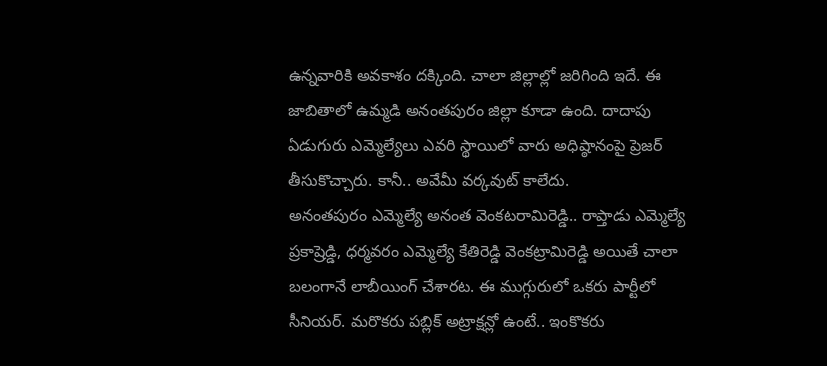ఉన్నవారికి అవకాశం దక్కింది. చాలా జిల్లాల్లో జరిగింది ఇదే. ఈ జాబితాలో ఉమ్మడి అనంతపురం జిల్లా కూడా ఉంది. దాదాపు ఏడుగురు ఎమ్మెల్యేలు ఎవరి స్థాయిలో వారు అధిష్ఠానంపై ప్రెజర్ తీసుకొచ్చారు. కానీ.. అవేమీ వర్కవుట్ కాలేదు.
అనంతపురం ఎమ్మెల్యే అనంత వెంకటరామిరెడ్డి.. రాప్తాడు ఎమ్మెల్యే ప్రకాష్రెడ్డి, ధర్మవరం ఎమ్మెల్యే కేతిరెడ్డి వెంకట్రామిరెడ్డి అయితే చాలా బలంగానే లాబీయింగ్ చేశారట. ఈ ముగ్గురులో ఒకరు పార్టీలో సీనియర్. మరొకరు పబ్లిక్ అట్రాక్షన్లో ఉంటే.. ఇంకొకరు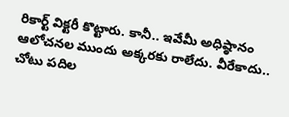రికార్ట్ విక్టరీ కొట్టారు. కానీ.. ఇవేమీ అధిష్ఠానం ఆలోచనల ముందు అక్కరకు రాలేదు. వీరేకాదు.. చోటు పదిల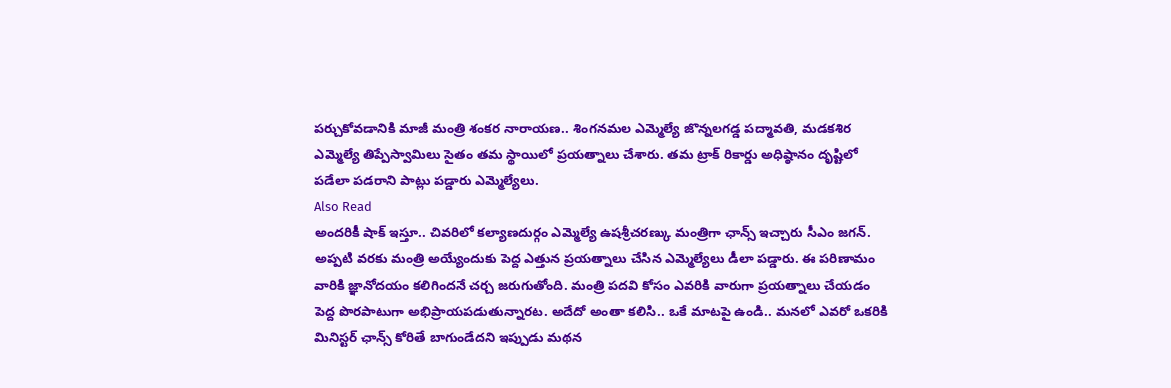పర్చుకోవడానికి మాజీ మంత్రి శంకర నారాయణ.. శింగనమల ఎమ్మెల్యే జొన్నలగడ్డ పద్మావతి, మడకశిర ఎమ్మెల్యే తిప్పేస్వామిలు సైతం తమ స్థాయిలో ప్రయత్నాలు చేశారు. తమ ట్రాక్ రికార్డు అధిష్ఠానం దృష్టిలో పడేలా పడరాని పాట్లు పడ్డారు ఎమ్మెల్యేలు.
Also Read
అందరికీ షాక్ ఇస్తూ.. చివరిలో కల్యాణదుర్గం ఎమ్మెల్యే ఉషశ్రీచరణ్కు మంత్రిగా ఛాన్స్ ఇచ్చారు సీఎం జగన్. అప్పటి వరకు మంత్రి అయ్యేందుకు పెద్ద ఎత్తున ప్రయత్నాలు చేసిన ఎమ్మెల్యేలు డీలా పడ్డారు. ఈ పరిణామం వారికి జ్ఞానోదయం కలిగిందనే చర్చ జరుగుతోంది. మంత్రి పదవి కోసం ఎవరికి వారుగా ప్రయత్నాలు చేయడం పెద్ద పొరపాటుగా అభిప్రాయపడుతున్నారట. అదేదో అంతా కలిసి.. ఒకే మాటపై ఉండి.. మనలో ఎవరో ఒకరికి మినిస్టర్ ఛాన్స్ కోరితే బాగుండేదని ఇప్పుడు మథన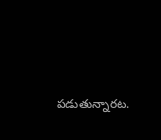పడుతున్నారట.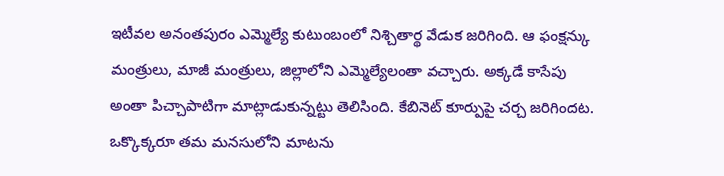ఇటీవల అనంతపురం ఎమ్మెల్యే కుటుంబంలో నిశ్చితార్థ వేడుక జరిగింది. ఆ ఫంక్షన్కు మంత్రులు, మాజీ మంత్రులు, జిల్లాలోని ఎమ్మెల్యేలంతా వచ్చారు. అక్కడే కాసేపు అంతా పిచ్చాపాటిగా మాట్లాడుకున్నట్టు తెలిసింది. కేబినెట్ కూర్పుపై చర్చ జరిగిందట. ఒక్కొక్కరూ తమ మనసులోని మాటను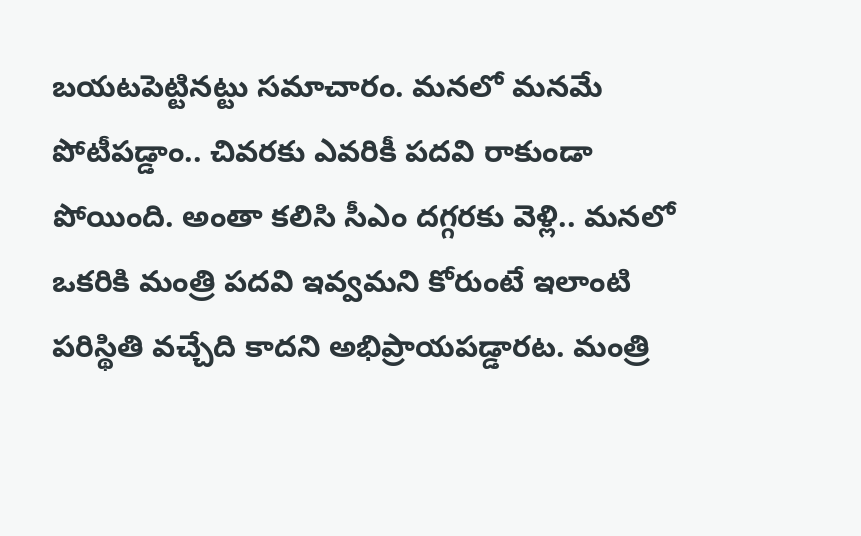బయటపెట్టినట్టు సమాచారం. మనలో మనమే పోటీపడ్డాం.. చివరకు ఎవరికీ పదవి రాకుండా పోయింది. అంతా కలిసి సీఎం దగ్గరకు వెళ్లి.. మనలో ఒకరికి మంత్రి పదవి ఇవ్వమని కోరుంటే ఇలాంటి పరిస్థితి వచ్చేది కాదని అభిప్రాయపడ్డారట. మంత్రి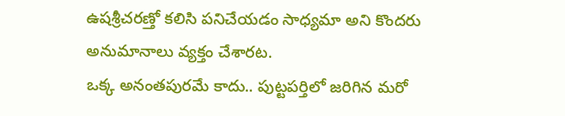ఉషశ్రీచరణ్తో కలిసి పనిచేయడం సాధ్యమా అని కొందరు అనుమానాలు వ్యక్తం చేశారట.
ఒక్క అనంతపురమే కాదు.. పుట్టపర్తిలో జరిగిన మరో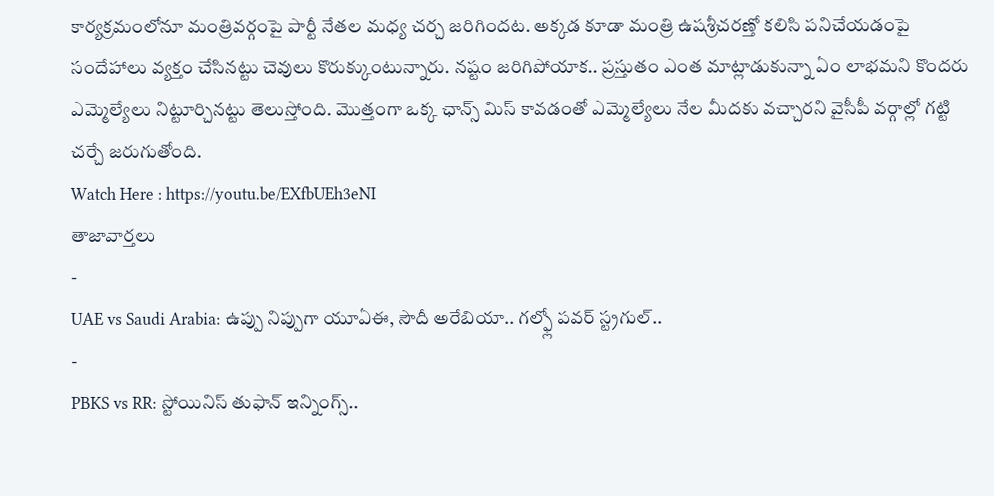కార్యక్రమంలోనూ మంత్రివర్గంపై పార్టీ నేతల మధ్య చర్చ జరిగిందట. అక్కడ కూడా మంత్రి ఉషశ్రీచరణ్తో కలిసి పనిచేయడంపై సందేహాలు వ్యక్తం చేసినట్టు చెవులు కొరుక్కుంటున్నారు. నష్టం జరిగిపోయాక.. ప్రస్తుతం ఎంత మాట్లాడుకున్నా ఏం లాభమని కొందరు ఎమ్మెల్యేలు నిట్టూర్చినట్టు తెలుస్తోంది. మొత్తంగా ఒక్క ఛాన్స్ మిస్ కావడంతో ఎమ్మెల్యేలు నేల మీదకు వచ్చారని వైసీపీ వర్గాల్లో గట్టి చర్చే జరుగుతోంది.
Watch Here : https://youtu.be/EXfbUEh3eNI
తాజావార్తలు
-
UAE vs Saudi Arabia: ఉప్పు నిప్పుగా యూఏఈ, సౌదీ అరేబియా.. గల్ఫ్లో పవర్ స్ట్రగుల్..
-
PBKS vs RR: స్టోయినిస్ తుఫాన్ ఇన్నింగ్స్..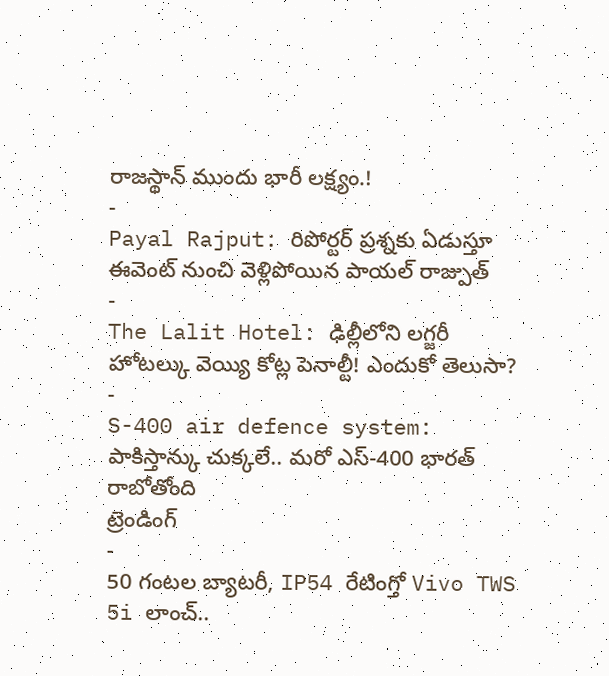రాజస్థాన్ ముందు భారీ లక్ష్యం.!
-
Payal Rajput: రిపోర్టర్ ప్రశ్నకు ఏడుస్తూ ఈవెంట్ నుంచి వెళ్లిపోయిన పాయల్ రాజ్పుత్
-
The Lalit Hotel: ఢిల్లీలోని లగ్జరీ హోటల్కు వెయ్యి కోట్ల పెనాల్టీ! ఎందుకో తెలుసా?
-
S-400 air defence system: పాకిస్తాన్కు చుక్కలే.. మరో ఎస్-400 భారత్ రాబోతోంది
ట్రెండింగ్
-
50 గంటల బ్యాటరీ, IP54 రేటింగ్తో Vivo TWS 5i లాంచ్..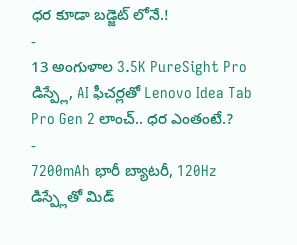ధర కూడా బడ్జెట్ లోనే.!
-
13 అంగుళాల 3.5K PureSight Pro డిస్ప్లే, AI ఫీచర్లతో Lenovo Idea Tab Pro Gen 2 లాంచ్.. ధర ఎంతంటే.?
-
7200mAh భారీ బ్యాటరీ, 120Hz డిస్ప్లేతో మిడ్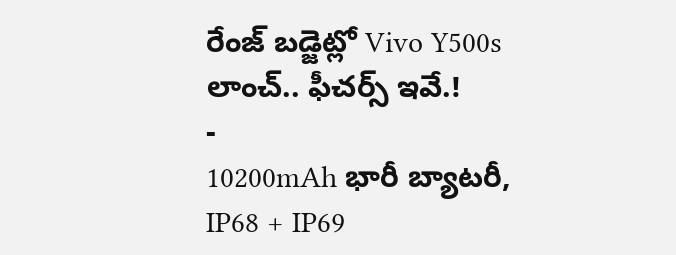రేంజ్ బడ్జెట్లో Vivo Y500s లాంచ్.. ఫీచర్స్ ఇవే.!
-
10200mAh భారీ బ్యాటరీ, IP68 + IP69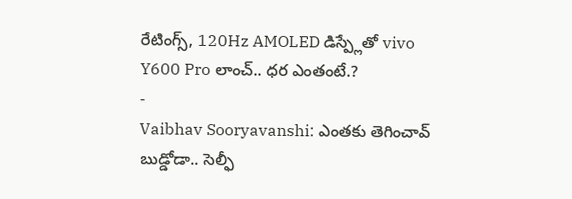రేటింగ్స్, 120Hz AMOLED డిస్ప్లేతో vivo Y600 Pro లాంచ్.. ధర ఎంతంటే.?
-
Vaibhav Sooryavanshi: ఎంతకు తెగించావ్ బుడ్డోడా.. సెల్ఫీ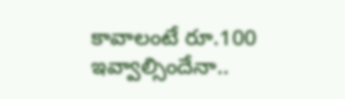కావాలంటే రూ.100 ఇవ్వాల్సిందేనా..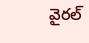వైరల్